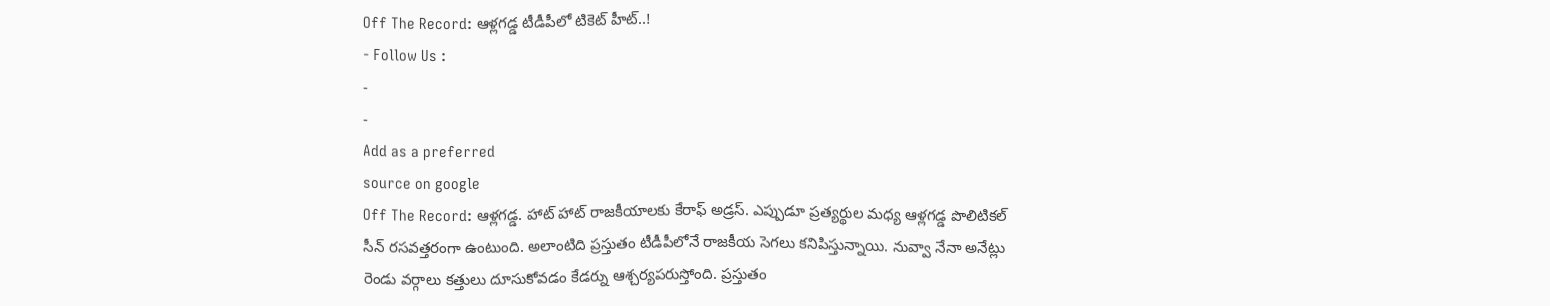Off The Record: ఆళ్లగడ్డ టీడీపీలో టికెట్ హీట్..!
- Follow Us :
-
-
Add as a preferred
source on google
Off The Record: ఆళ్లగడ్డ. హాట్ హాట్ రాజకీయాలకు కేరాఫ్ అడ్రస్. ఎప్పుడూ ప్రత్యర్థుల మధ్య ఆళ్లగడ్డ పొలిటికల్ సీన్ రసవత్తరంగా ఉంటుంది. అలాంటిది ప్రస్తుతం టీడీపీలోనే రాజకీయ సెగలు కనిపిస్తున్నాయి. నువ్వా నేనా అనేట్లు రెండు వర్గాలు కత్తులు దూసుకోవడం కేడర్ను ఆశ్చర్యపరుస్తోంది. ప్రస్తుతం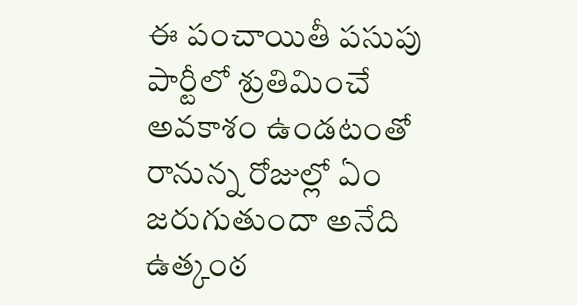ఈ పంచాయితీ పసుపు పార్టీలో శ్రుతిమించే అవకాశం ఉండటంతో రానున్న రోజుల్లో ఏం జరుగుతుందా అనేది ఉత్కంఠ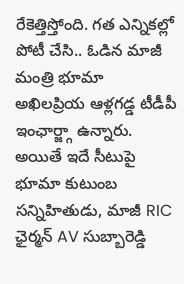రేకెత్తిస్తోంది. గత ఎన్నికల్లో పోటీ చేసి.. ఓడిన మాజీ మంత్రి భూమా అఖిలప్రియ ఆళ్లగడ్డ టీడీపీ ఇంఛార్జ్గా ఉన్నారు. అయితే ఇదే సీటుపై భూమా కుటుంబ సన్నిహితుడు, మాజీ RIC ఛైర్మన్ AV సుబ్బారెడ్డి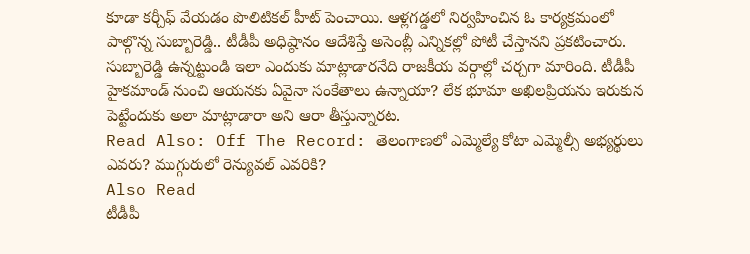కూడా కర్చీఫ్ వేయడం పొలిటికల్ హీట్ పెంచాయి. ఆళ్లగడ్డలో నిర్వహించిన ఓ కార్యక్రమంలో పాల్గొన్న సుబ్బారెడ్డి.. టీడీపీ అధిష్ఠానం ఆదేశిస్తే అసెంబ్లీ ఎన్నికల్లో పోటీ చేస్తానని ప్రకటించారు. సుబ్బారెడ్డి ఉన్నట్టుండి ఇలా ఎందుకు మాట్లాడారనేది రాజకీయ వర్గాల్లో చర్చగా మారింది. టీడీపీ హైకమాండ్ నుంచి ఆయనకు ఏవైనా సంకేతాలు ఉన్నాయా? లేక భూమా అఖిలప్రియను ఇరుకున పెట్టేందుకు అలా మాట్లాడారా అని ఆరా తీస్తున్నారట.
Read Also: Off The Record: తెలంగాణలో ఎమ్మెల్యే కోటా ఎమ్మెల్సీ అభ్యర్థులు ఎవరు? ముగ్గురులో రెన్యువల్ ఎవరికి?
Also Read
టీడీపీ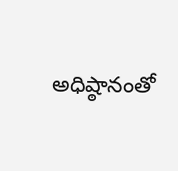అధిష్ఠానంతో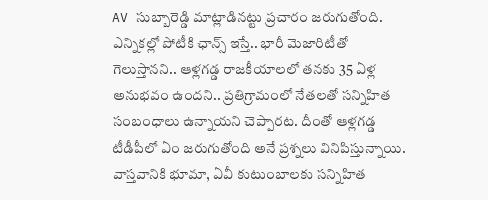AV సుబ్బారెడ్డి మాట్లాడినట్టు ప్రచారం జరుగుతోంది. ఎన్నికల్లో పోటీకి ఛాన్స్ ఇస్తే.. భారీ మెజారిటీతో గెలుస్తానని.. ఆళ్లగడ్డ రాజకీయాలలో తనకు 35 ఏళ్ల అనుభవం ఉందని.. ప్రతిగ్రామంలో నేతలతో సన్నిహిత సంబంధాలు ఉన్నాయని చెప్పారట. దీంతో ఆళ్లగడ్డ టీడీపీలో ఏం జరుగుతోంది అనే ప్రశ్నలు వినిపిస్తున్నాయి. వాస్తవానికి భూమా, ఏవీ కుటుంబాలకు సన్నిహిత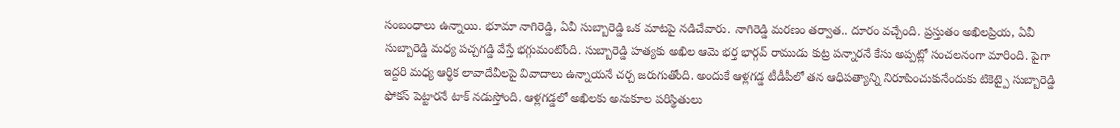సంబంధాలు ఉన్నాయి. భూమా నాగిరెడ్డి, ఏవీ సుబ్బారెడ్డి ఒక మాటపై నడిచేవారు. నాగిరెడ్డి మరణం తర్వాత.. దూరం వచ్చేంది. ప్రస్తుతం అఖిలప్రియ, ఏవీ సుబ్బారెడ్డి మధ్య పచ్చగడ్డి వేస్తే భగ్గుమంటోంది. సుబ్బారెడ్డి హత్యకు అఖిల ఆమె భర్త భార్గవ్ రాముడు కుట్ర పన్నారనే కేసు అప్పట్లో సంచలనంగా మారింది. పైగా ఇద్దరి మధ్య ఆర్థిక లావాదేవీలపై వివాదాలు ఉన్నాయనే చర్చ జరుగుతోంది. అందుకే ఆళ్లగడ్డ టీడీపీలో తన ఆధిపత్యాన్ని నిరూపించుకునేందుకు టికెట్పై సుబ్బారెడ్డి ఫోకస్ పెట్టారనే టాక్ నడుస్తోంది. ఆళ్లగడ్డలో అఖిలకు అనుకూల పరిస్థితులు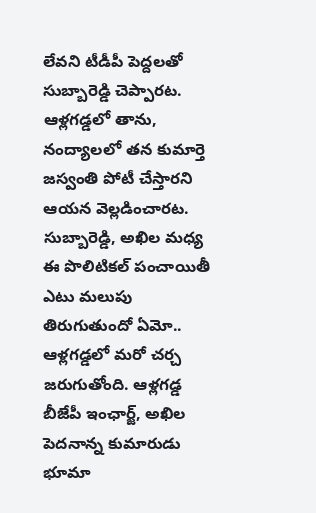లేవని టీడీపీ పెద్దలతో సుబ్బారెడ్డి చెప్పారట. ఆళ్లగడ్డలో తాను, నంద్యాలలో తన కుమార్తె జస్వంతి పోటీ చేస్తారని ఆయన వెల్లడించారట. సుబ్బారెడ్డి, అఖిల మధ్య ఈ పొలిటికల్ పంచాయితీ ఎటు మలుపు తిరుగుతుందో ఏమో.. ఆళ్లగడ్డలో మరో చర్చ జరుగుతోంది. ఆళ్లగడ్డ బీజేపీ ఇంఛార్జ్, అఖిల పెదనాన్న కుమారుడు భూమా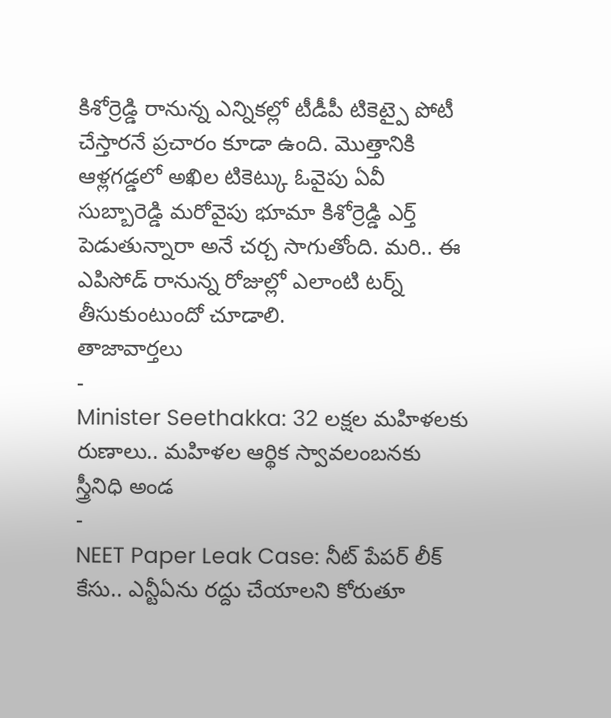కిశోర్రెడ్డి రానున్న ఎన్నికల్లో టీడీపీ టికెట్పై పోటీ చేస్తారనే ప్రచారం కూడా ఉంది. మొత్తానికి ఆళ్లగడ్డలో అఖిల టికెట్కు ఓవైపు ఏవీ సుబ్బారెడ్డి మరోవైపు భూమా కిశోర్రెడ్డి ఎర్త్ పెడుతున్నారా అనే చర్చ సాగుతోంది. మరి.. ఈ ఎపిసోడ్ రానున్న రోజుల్లో ఎలాంటి టర్న్ తీసుకుంటుందో చూడాలి.
తాజావార్తలు
-
Minister Seethakka: 32 లక్షల మహిళలకు రుణాలు.. మహిళల ఆర్థిక స్వావలంబనకు స్త్రీనిధి అండ
-
NEET Paper Leak Case: నీట్ పేపర్ లీక్ కేసు.. ఎన్టీఏను రద్దు చేయాలని కోరుతూ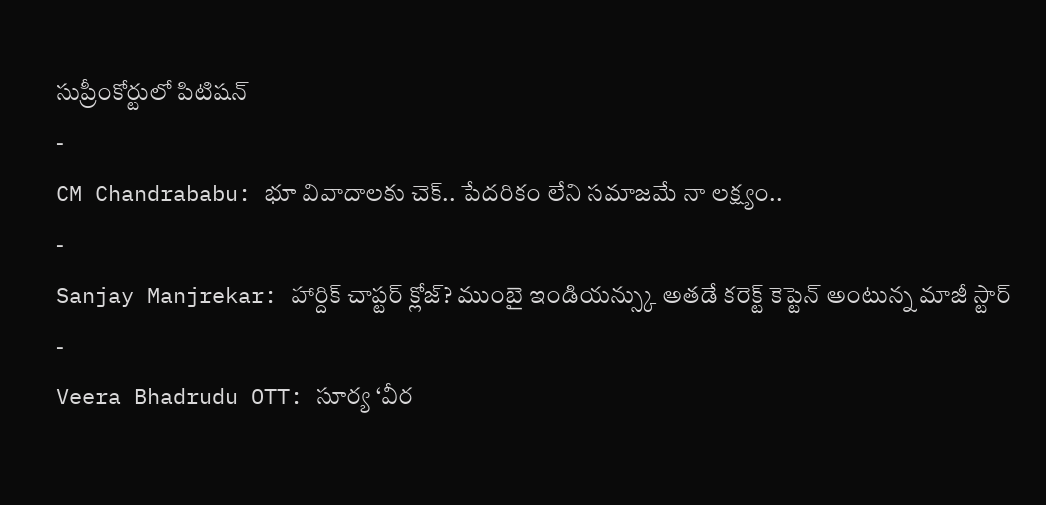సుప్రీంకోర్టులో పిటిషన్
-
CM Chandrababu: భూ వివాదాలకు చెక్.. పేదరికం లేని సమాజమే నా లక్ష్యం..
-
Sanjay Manjrekar: హార్దిక్ చాప్టర్ క్లోజ్? ముంబై ఇండియన్స్కు అతడే కరెక్ట్ కెప్టెన్ అంటున్న మాజీ స్టార్
-
Veera Bhadrudu OTT: సూర్య ‘వీర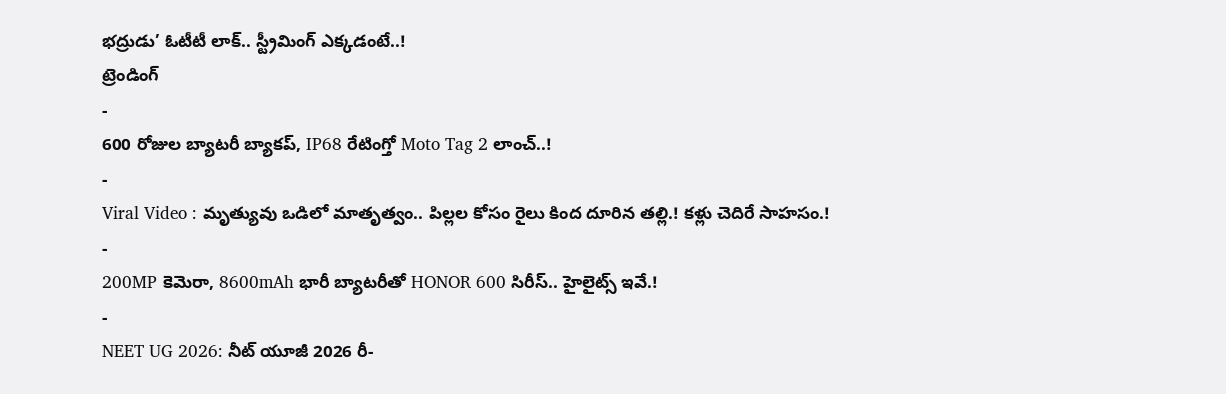భద్రుడు’ ఓటీటీ లాక్.. స్ట్రీమింగ్ ఎక్కడంటే..!
ట్రెండింగ్
-
600 రోజుల బ్యాటరీ బ్యాకప్, IP68 రేటింగ్తో Moto Tag 2 లాంచ్..!
-
Viral Video : మృత్యువు ఒడిలో మాతృత్వం.. పిల్లల కోసం రైలు కింద దూరిన తల్లి.! కళ్లు చెదిరే సాహసం.!
-
200MP కెమెరా, 8600mAh భారీ బ్యాటరీతో HONOR 600 సిరీస్.. హైలైట్స్ ఇవే.!
-
NEET UG 2026: నీట్ యూజీ 2026 రీ-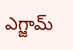ఎగ్జామ్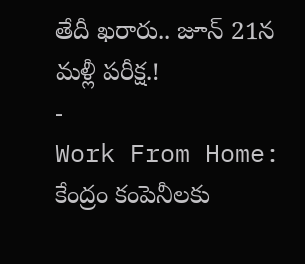తేదీ ఖరారు.. జూన్ 21న మళ్లీ పరీక్ష.!
-
Work From Home: కేంద్రం కంపెనీలకు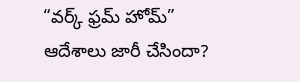“వర్క్ ఫ్రమ్ హోమ్” ఆదేశాలు జారీ చేసిందా?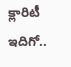క్లారిటీ ఇదిగో..